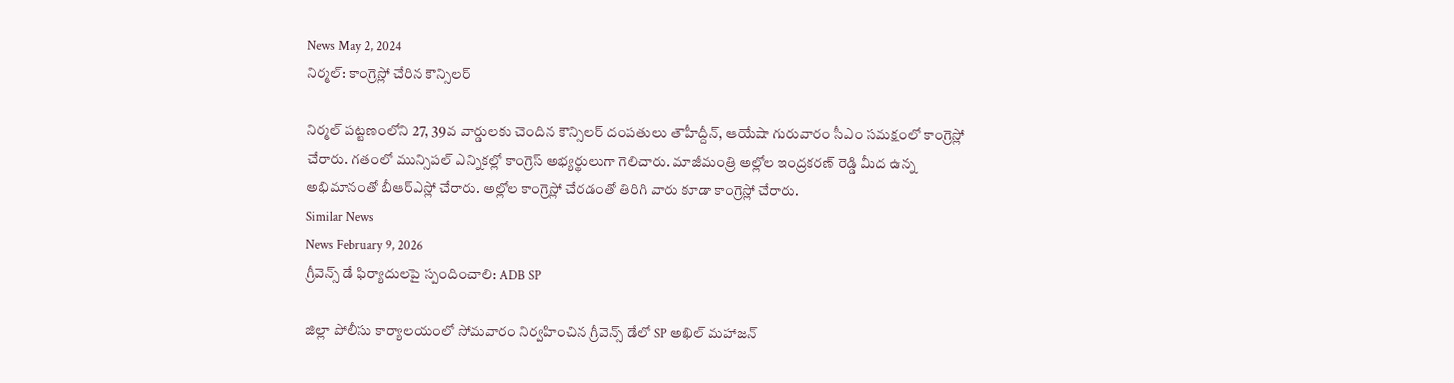News May 2, 2024
నిర్మల్: కాంగ్రెస్లో చేరిన కౌన్సిలర్

నిర్మల్ పట్టణంలోని 27, 39వ వార్డులకు చెందిన కౌన్సిలర్ దంపతులు తౌహీద్దీన్, ఆయేషా గురువారం సీఎం సమక్షంలో కాంగ్రెస్లో చేరారు. గతంలో మున్సిపల్ ఎన్నికల్లో కాంగ్రెస్ అభ్యర్థులుగా గెలిచారు. మాజీమంత్రి అల్లోల ఇంద్రకరణ్ రెడ్డి మీద ఉన్న అభిమానంతో బీఆర్ఎస్లో చేరారు. అల్లోల కాంగ్రెస్లో చేరడంతో తిరిగి వారు కూడా కాంగ్రెస్లో చేరారు.
Similar News
News February 9, 2026
గ్రీవెన్స్ డే ఫిర్యాదులపై స్పందించాలి: ADB SP

జిల్లా పోలీసు కార్యాలయంలో సోమవారం నిర్వహించిన గ్రీవెన్స్ డేలో SP అఖిల్ మహాజన్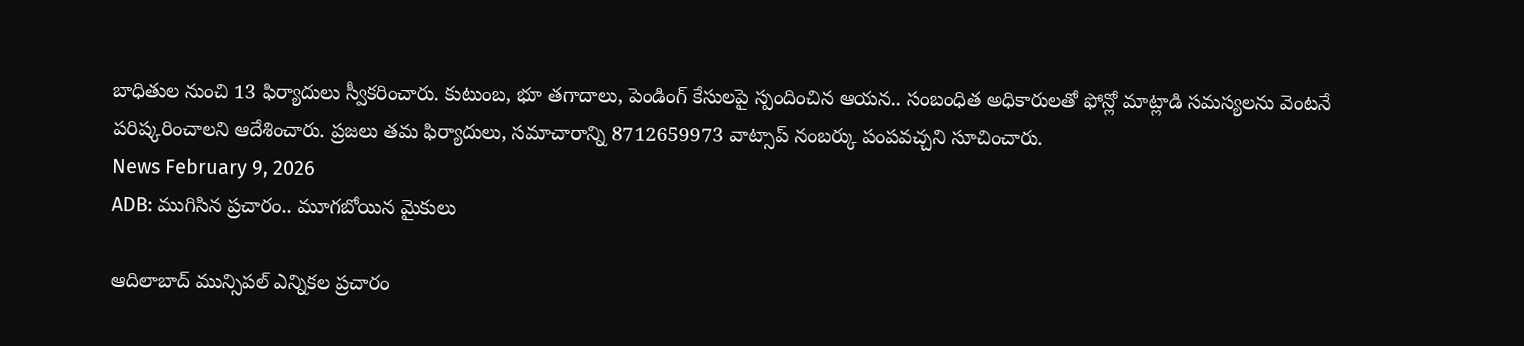బాధితుల నుంచి 13 ఫిర్యాదులు స్వీకరించారు. కుటుంబ, భూ తగాదాలు, పెండింగ్ కేసులపై స్పందించిన ఆయన.. సంబంధిత అధికారులతో ఫోన్లో మాట్లాడి సమస్యలను వెంటనే పరిష్కరించాలని ఆదేశించారు. ప్రజలు తమ ఫిర్యాదులు, సమాచారాన్ని 8712659973 వాట్సాప్ నంబర్కు పంపవచ్చని సూచించారు.
News February 9, 2026
ADB: ముగిసిన ప్రచారం.. మూగబోయిన మైకులు

ఆదిలాబాద్ మున్సిపల్ ఎన్నికల ప్రచారం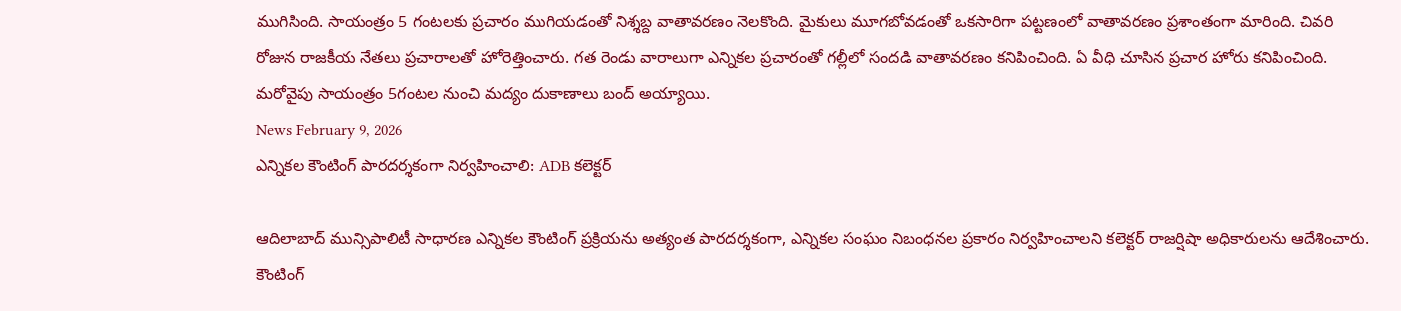ముగిసింది. సాయంత్రం 5 గంటలకు ప్రచారం ముగియడంతో నిశ్శబ్ద వాతావరణం నెలకొంది. మైకులు మూగబోవడంతో ఒకసారిగా పట్టణంలో వాతావరణం ప్రశాంతంగా మారింది. చివరి రోజున రాజకీయ నేతలు ప్రచారాలతో హోరెత్తించారు. గత రెండు వారాలుగా ఎన్నికల ప్రచారంతో గల్లీలో సందడి వాతావరణం కనిపించింది. ఏ వీధి చూసిన ప్రచార హోరు కనిపించింది. మరోవైపు సాయంత్రం 5గంటల నుంచి మద్యం దుకాణాలు బంద్ అయ్యాయి.
News February 9, 2026
ఎన్నికల కౌంటింగ్ పారదర్శకంగా నిర్వహించాలి: ADB కలెక్టర్

ఆదిలాబాద్ మున్సిపాలిటీ సాధారణ ఎన్నికల కౌంటింగ్ ప్రక్రియను అత్యంత పారదర్శకంగా, ఎన్నికల సంఘం నిబంధనల ప్రకారం నిర్వహించాలని కలెక్టర్ రాజర్షిషా అధికారులను ఆదేశించారు. కౌంటింగ్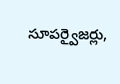సూపర్వైజర్లు,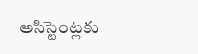అసిస్టెంట్లకు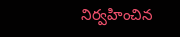నిర్వహించిన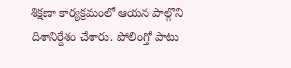శిక్షణా కార్యక్రమంలో ఆయన పాల్గొని దిశానిర్దేశం చేశారు. పోలింగ్తో పాటు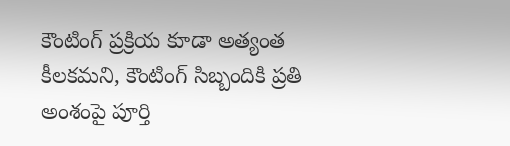కౌంటింగ్ ప్రక్రియ కూడా అత్యంత కీలకమని, కౌంటింగ్ సిబ్బందికి ప్రతి అంశంపై పూర్తి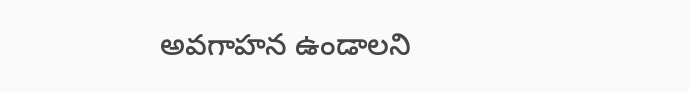అవగాహన ఉండాలని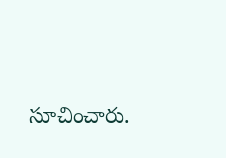సూచించారు.